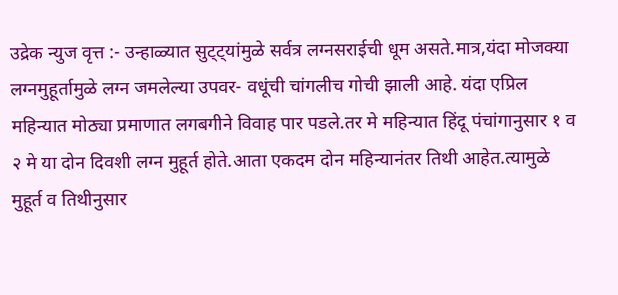उद्रेक न्युज वृत्त :- उन्हाळ्यात सुट्ट्यांमुळे सर्वत्र लग्नसराईची धूम असते.मात्र,यंदा मोजक्या लग्नमुहूर्तामुळे लग्न जमलेल्या उपवर- वधूंची चांगलीच गोची झाली आहे. यंदा एप्रिल महिन्यात मोठ्या प्रमाणात लगबगीने विवाह पार पडले.तर मे महिन्यात हिंदू पंचांगानुसार १ व २ मे या दोन दिवशी लग्न मुहूर्त होते.आता एकदम दोन महिन्यानंतर तिथी आहेत.त्यामुळे मुहूर्त व तिथीनुसार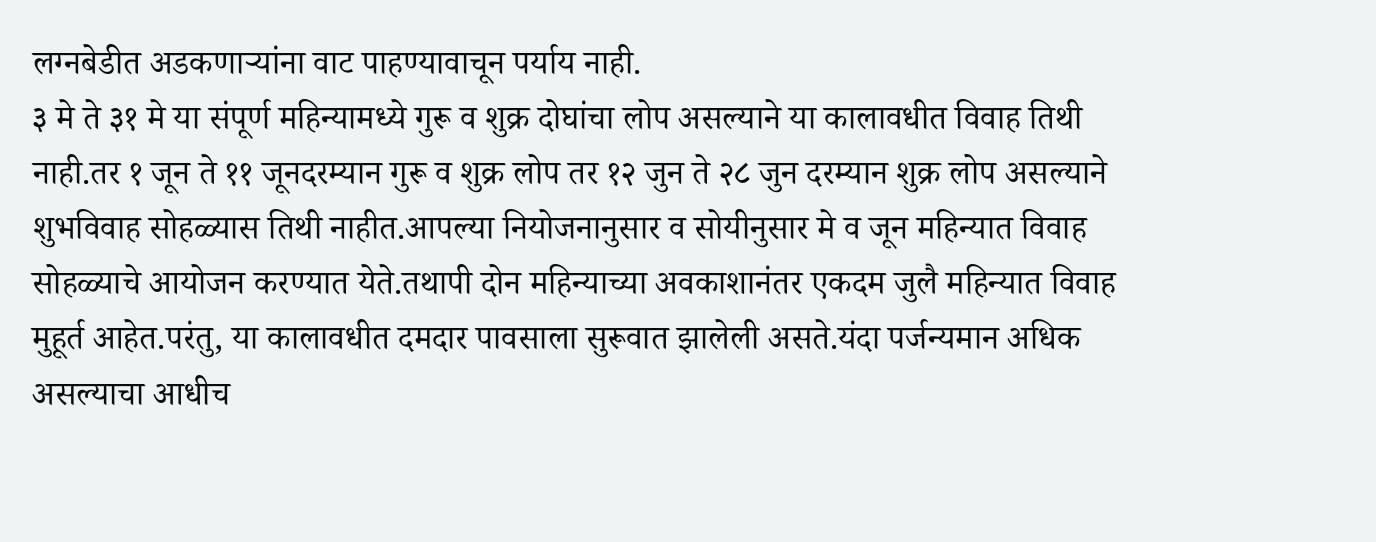लग्नबेडीत अडकणाऱ्यांना वाट पाहण्यावाचून पर्याय नाही.
३ मे ते ३१ मे या संपूर्ण महिन्यामध्ये गुरू व शुक्र दोघांचा लोप असल्याने या कालावधीत विवाह तिथी नाही.तर १ जून ते ११ जूनदरम्यान गुरू व शुक्र लोप तर १२ जुन ते २८ जुन दरम्यान शुक्र लोप असल्याने शुभविवाह सोहळ्यास तिथी नाहीत.आपल्या नियोजनानुसार व सोयीनुसार मे व जून महिन्यात विवाह सोहळ्याचे आयोजन करण्यात येते.तथापी दोन महिन्याच्या अवकाशानंतर एकदम जुलै महिन्यात विवाह मुहूर्त आहेत.परंतु, या कालावधीत दमदार पावसाला सुरूवात झालेली असते.यंदा पर्जन्यमान अधिक असल्याचा आधीच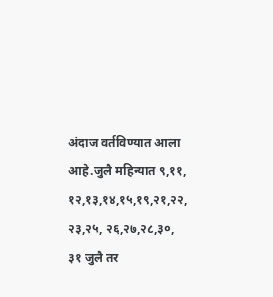अंदाज वर्तविण्यात आला आहे.जुलै महिन्यात ९,११, १२,१३,१४,१५,१९,२१,२२, २३,२५, २६,२७,२८,३०, ३१ जुलै तर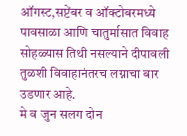ऑगस्ट,सप्टेंबर व ऑक्टोबरमध्ये पावसाळा आणि चातुर्मासात विवाह सोहळ्यास तिथी नसल्याने दीपावली तुळशी विवाहानंतरच लग्नाचा बार उडणार आहे.
मे व जुन सलग दोन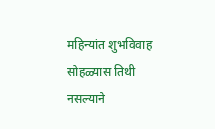महिन्यांत शुभविवाह सोहळ्यास तिथी नसल्याने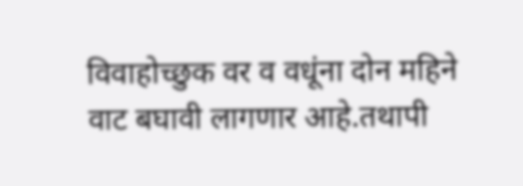विवाहोच्छुक वर व वधूंना दोन महिने वाट बघावी लागणार आहे.तथापी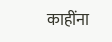काहींना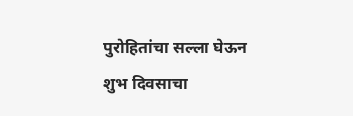पुरोहितांचा सल्ला घेऊन शुभ दिवसाचा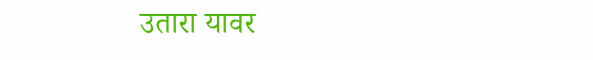उतारा यावर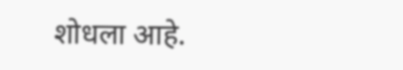शोधला आहे.